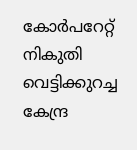കോർപറേറ്റ് നികുതി വെട്ടിക്കുറച്ച കേന്ദ്ര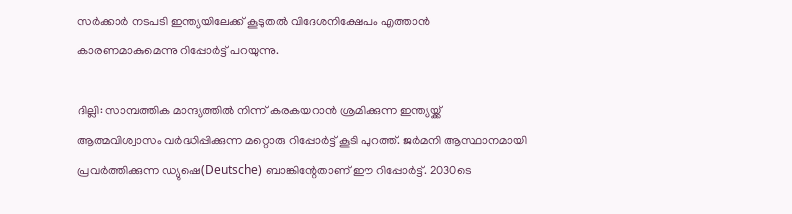സർക്കാർ നടപടി ഇന്ത്യയിലേക്ക് കൂടുതൽ വിദേശനിക്ഷേപം എത്താൻ കാരണമാകുമെന്നു റിപ്പോർട്ട് പറയുന്നു.

ദില്ലി: സാമ്പത്തിക മാന്ദ്യത്തിൽ നിന്ന് കരകയറാൻ ശ്രമിക്കുന്ന ഇന്ത്യയ്ക്ക് ആത്മവിശ്വാസം വർദ്ധിപ്പിക്കുന്ന മറ്റൊരു റിപ്പോർട്ട് കൂടി പുറത്ത്. ജർമനി ആസ്ഥാനമായി പ്രവർത്തിക്കുന്ന ഡ്യുഷെ(Deutsche) ബാങ്കിന്റേതാണ് ഈ റിപ്പോർട്ട്. 2030ടെ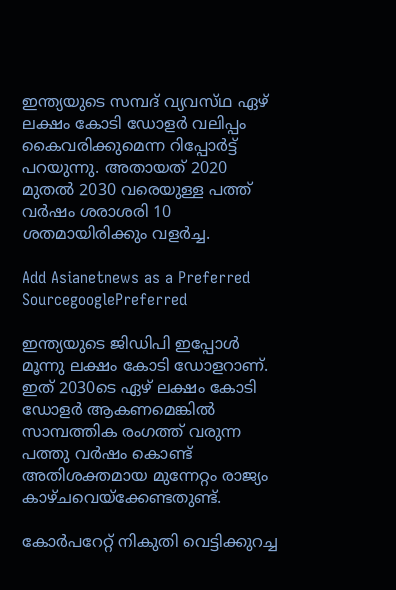ഇന്ത്യയുടെ സമ്പദ് വ്യവസ്‌ഥ ഏഴ് ലക്ഷം കോടി ഡോളർ വലിപ്പം കൈവരിക്കുമെന്ന റിപ്പോർട്ട് പറയുന്നു. അതായത് 2020 മുതൽ 2030 വരെയുള്ള പത്ത് വർഷം ശരാശരി 10 ശതമായിരിക്കും വളർച്ച.

Add Asianetnews as a Preferred SourcegooglePreferred

ഇന്ത്യയുടെ ജിഡിപി ഇപ്പോൾ മൂന്നു ലക്ഷം കോടി ഡോളറാണ്. ഇത് 2030ടെ ഏഴ് ലക്ഷം കോടി ഡോളർ ആകണമെങ്കിൽ സാമ്പത്തിക രംഗത്ത് വരുന്ന പത്തു വർഷം കൊണ്ട് അതിശക്തമായ മുന്നേറ്റം രാജ്യം കാഴ്ചവെയ്ക്കേണ്ടതുണ്ട്.

കോർപറേറ്റ് നികുതി വെട്ടിക്കുറച്ച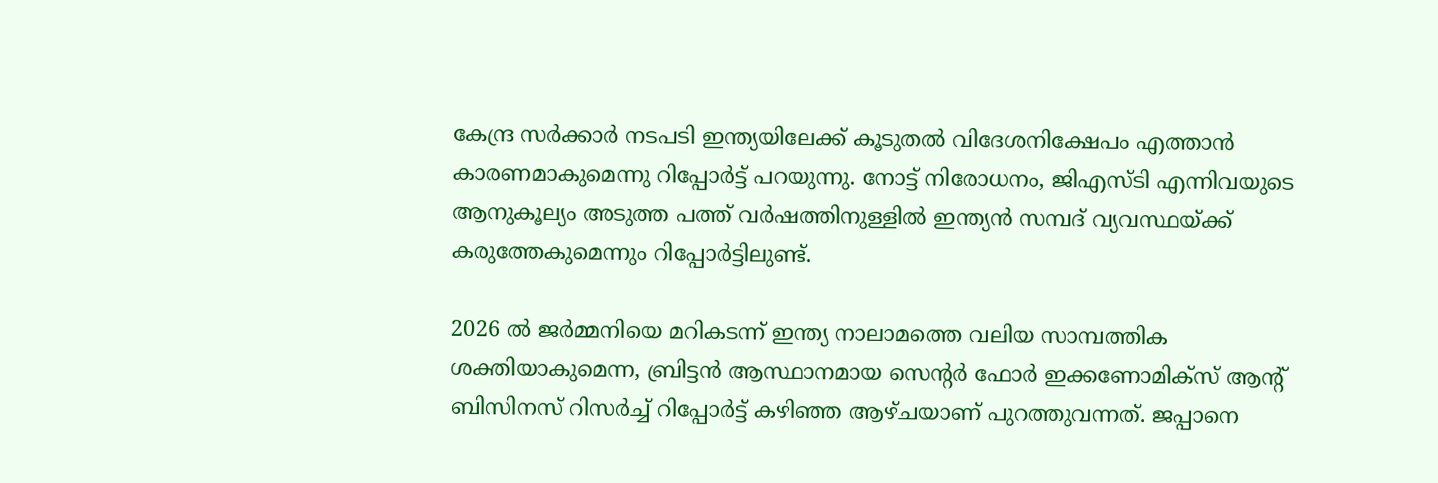കേന്ദ്ര സർക്കാർ നടപടി ഇന്ത്യയിലേക്ക് കൂടുതൽ വിദേശനിക്ഷേപം എത്താൻ കാരണമാകുമെന്നു റിപ്പോർട്ട് പറയുന്നു. നോട്ട് നിരോധനം, ജിഎസ്ടി എന്നിവയുടെ ആനുകൂല്യം അടുത്ത പത്ത് വർഷത്തിനുള്ളിൽ ഇന്ത്യൻ സമ്പദ് വ്യവസ്ഥയ്ക്ക് കരുത്തേകുമെന്നും റിപ്പോർട്ടിലുണ്ട്.

2026 ൽ ജർമ്മനിയെ മറികടന്ന് ഇന്ത്യ നാലാമത്തെ വലിയ സാമ്പത്തിക ശക്തിയാകുമെന്ന, ബ്രിട്ടൻ ആസ്ഥാനമായ സെന്റർ ഫോർ ഇക്കണോമിക്സ് ആന്റ് ബിസിനസ് റിസർച്ച്‌ റിപ്പോർട്ട് കഴിഞ്ഞ ആഴ്ചയാണ് പുറത്തുവന്നത്. ജപ്പാനെ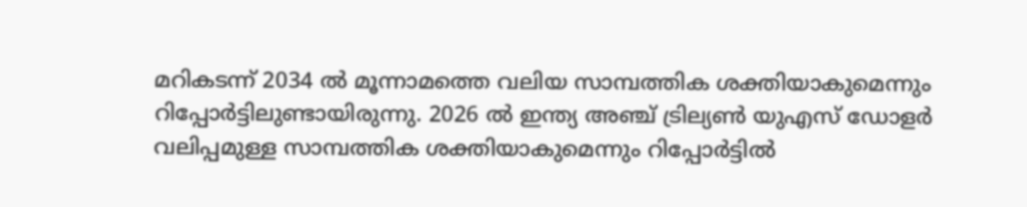മറികടന്ന് 2034 ൽ മൂന്നാമത്തെ വലിയ സാമ്പത്തിക ശക്തിയാകുമെന്നും റിപ്പോർട്ടിലുണ്ടായിരുന്നു. 2026 ൽ ഇന്ത്യ അഞ്ച് ട്രില്യൺ യുഎസ് ഡോളർ വലിപ്പമുള്ള സാമ്പത്തിക ശക്തിയാകുമെന്നും റിപ്പോർട്ടിൽ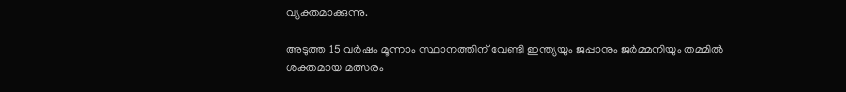വ്യക്തമാക്കുന്നു.

അടുത്ത 15 വർഷം മൂന്നാം സ്ഥാനത്തിന് വേണ്ടി ഇന്ത്യയും ജപ്പാനും ജർമ്മനിയും തമ്മിൽ ശക്തമായ മത്സരം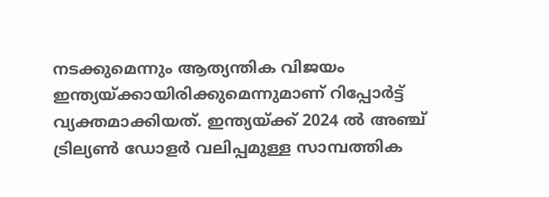നടക്കുമെന്നും ആത്യന്തിക വിജയം ഇന്ത്യയ്ക്കായിരിക്കുമെന്നുമാണ് റിപ്പോർട്ട് വ്യക്തമാക്കിയത്. ഇന്ത്യയ്ക്ക് 2024 ൽ അഞ്ച് ട്രില്യൺ ഡോളർ വലിപ്പമുള്ള സാമ്പത്തിക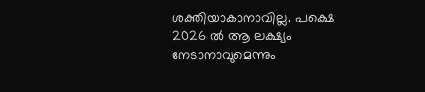ശക്തിയാകാനാവില്ല. പക്ഷെ 2026 ൽ ആ ലക്ഷ്യം നേടാനാവുമെന്നും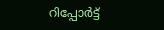റിപ്പോർട്ട്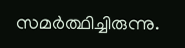സമർത്ഥിച്ചിരുന്നു.